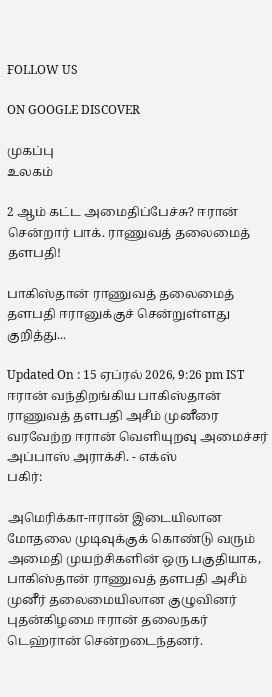FOLLOW US

ON GOOGLE DISCOVER

முகப்பு
உலகம்

2 ஆம் கட்ட அமைதிப்பேச்சு? ஈரான் சென்றார் பாக். ராணுவத் தலைமைத் தளபதி!

பாகிஸ்தான் ராணுவத் தலைமைத் தளபதி ஈரானுக்குச் சென்றுள்ளது குறித்து...

Updated On : 15 ஏப்ரல் 2026, 9:26 pm IST
ஈரான் வந்திறங்கிய பாகிஸ்தான் ராணுவத் தளபதி அசீம் முனீரை வரவேற்ற ஈரான் வெளியுறவு அமைச்சர் அப்பாஸ் அராக்சி. - எக்ஸ்
பகிர்:

அமெரிக்கா-ஈரான் இடையிலான மோதலை முடிவுக்குக் கொண்டு வரும் அமைதி முயற்சிகளின் ஒரு பகுதியாக, பாகிஸ்தான் ராணுவத் தளபதி அசீம் முனீர் தலைமையிலான குழுவினர் புதன்கிழமை ஈரான் தலைநகர் டெஹ்ரான் சென்றடைந்தனர்.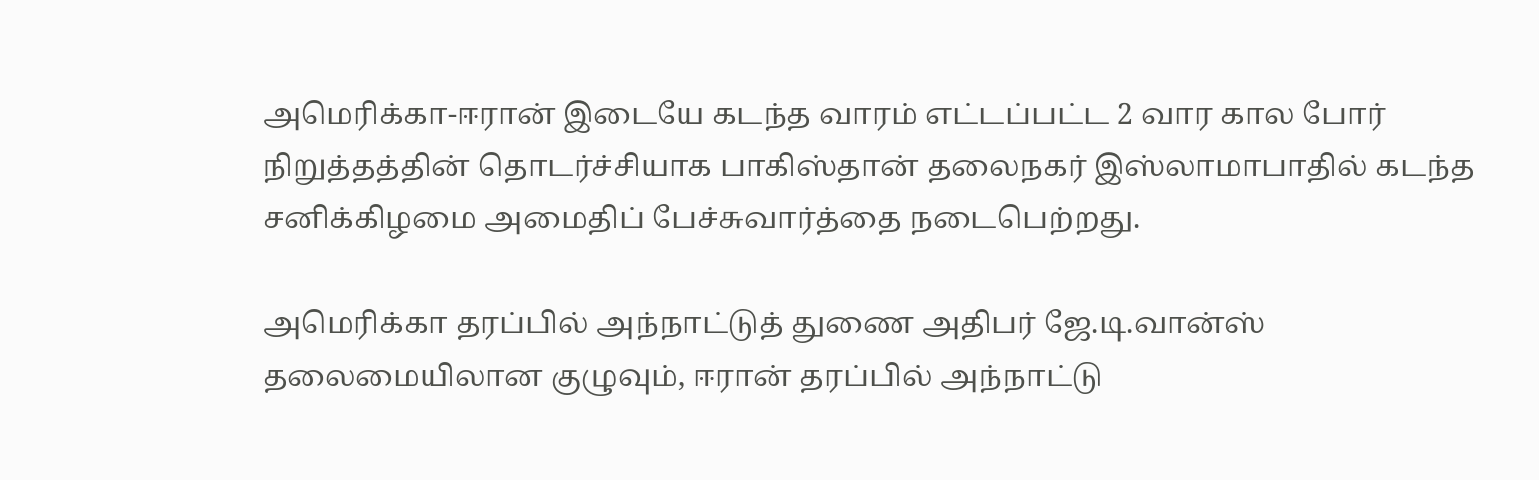அமெரிக்கா-ஈரான் இடையே கடந்த வாரம் எட்டப்பட்ட 2 வார கால போர் நிறுத்தத்தின் தொடர்ச்சியாக பாகிஸ்தான் தலைநகர் இஸ்லாமாபாதில் கடந்த சனிக்கிழமை அமைதிப் பேச்சுவார்த்தை நடைபெற்றது.

அமெரிக்கா தரப்பில் அந்நாட்டுத் துணை அதிபர் ஜே.டி.வான்ஸ் தலைமையிலான குழுவும், ஈரான் தரப்பில் அந்நாட்டு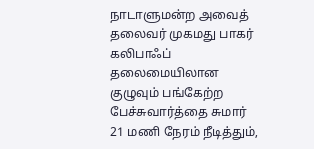நாடாளுமன்ற அவைத் தலைவர் முகமது பாகர் கலிபாஃப் தலைமையிலான குழுவும் பங்கேற்ற பேச்சுவார்த்தை சுமார் 21 மணி நேரம் நீடித்தும்,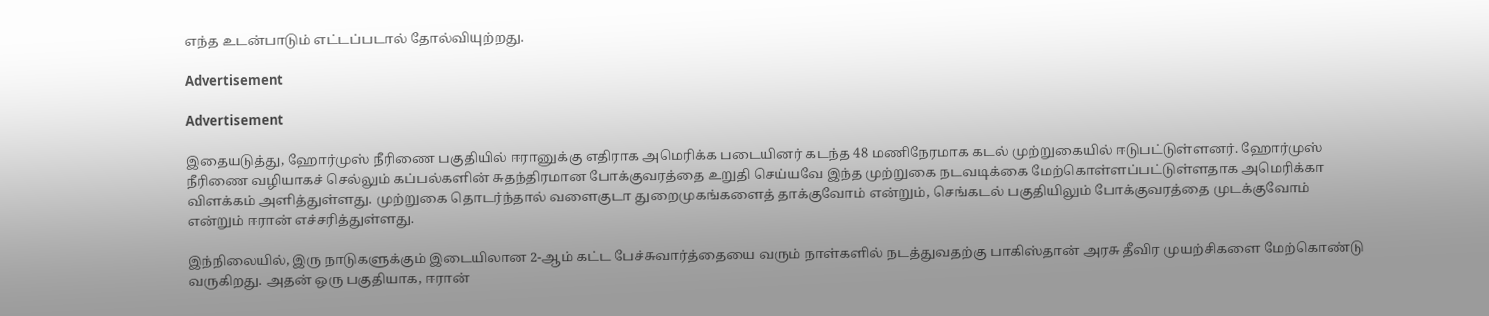எந்த உடன்பாடும் எட்டப்படால் தோல்வியுற்றது.

Advertisement

Advertisement

இதையடுத்து, ஹோர்முஸ் நீரிணை பகுதியில் ஈரானுக்கு எதிராக அமெரிக்க படையினர் கடந்த 48 மணிநேரமாக கடல் முற்றுகையில் ஈடுபட்டுள்ளனர். ஹோர்முஸ் நீரிணை வழியாகச் செல்லும் கப்பல்களின் சுதந்திரமான போக்குவரத்தை உறுதி செய்யவே இந்த முற்றுகை நடவடிக்கை மேற்கொள்ளப்பட்டுள்ளதாக அமெரிக்கா விளக்கம் அளித்துள்ளது. முற்றுகை தொடர்ந்தால் வளைகுடா துறைமுகங்களைத் தாக்குவோம் என்றும், செங்கடல் பகுதியிலும் போக்குவரத்தை முடக்குவோம் என்றும் ஈரான் எச்சரித்துள்ளது.

இந்நிலையில், இரு நாடுகளுக்கும் இடையிலான 2-ஆம் கட்ட பேச்சுவார்த்தையை வரும் நாள்களில் நடத்துவதற்கு பாகிஸ்தான் அரசு தீவிர முயற்சிகளை மேற்கொண்டு வருகிறது. அதன் ஒரு பகுதியாக, ஈரான்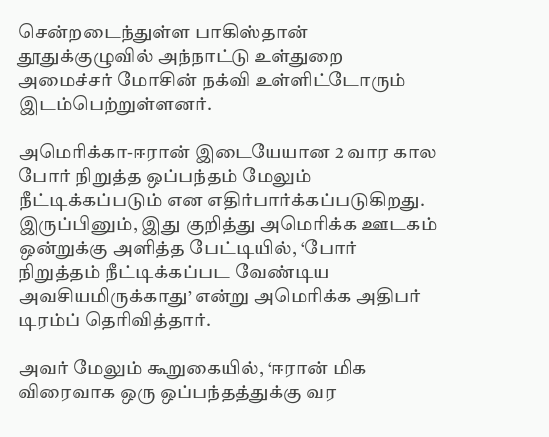சென்றடைந்துள்ள பாகிஸ்தான் தூதுக்குழுவில் அந்நாட்டு உள்துறை அமைச்சர் மோசின் நக்வி உள்ளிட்டோரும் இடம்பெற்றுள்ளனர்.

அமெரிக்கா-ஈரான் இடையேயான 2 வார கால போர் நிறுத்த ஒப்பந்தம் மேலும் நீட்டிக்கப்படும் என எதிர்பார்க்கப்படுகிறது. இருப்பினும், இது குறித்து அமெரிக்க ஊடகம் ஒன்றுக்கு அளித்த பேட்டியில், ‘போர் நிறுத்தம் நீட்டிக்கப்பட வேண்டிய அவசியமிருக்காது’ என்று அமெரிக்க அதிபர் டிரம்ப் தெரிவித்தார்.

அவர் மேலும் கூறுகையில், ‘ஈரான் மிக விரைவாக ஒரு ஒப்பந்தத்துக்கு வர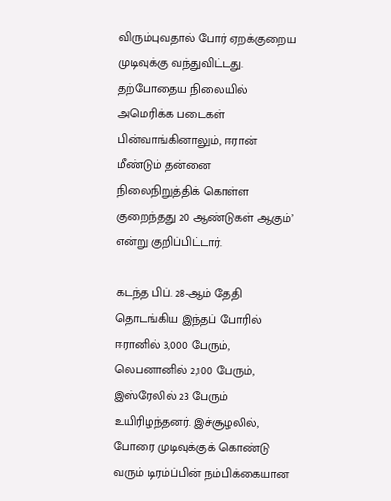விரும்புவதால் போர் ஏறக்குறைய முடிவுக்கு வந்துவிட்டது. தற்போதைய நிலையில் அமெரிக்க படைகள் பின்வாங்கினாலும், ஈரான் மீண்டும் தன்னை நிலைநிறுத்திக் கொள்ள குறைந்தது 20 ஆண்டுகள் ஆகும்’ என்று குறிப்பிட்டார்.

கடந்த பிப். 28-ஆம் தேதி தொடங்கிய இந்தப் போரில் ஈரானில் 3,000 பேரும், லெபனானில் 2,100 பேரும், இஸ்ரேலில் 23 பேரும் உயிரிழந்தனர். இச்சூழலில், போரை முடிவுக்குக் கொண்டு வரும் டிரம்ப்பின் நம்பிக்கையான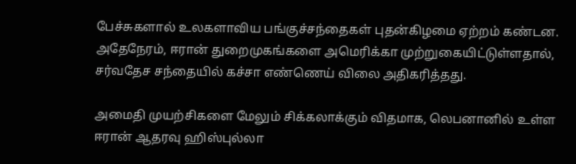பேச்சுகளால் உலகளாவிய பங்குச்சந்தைகள் புதன்கிழமை ஏற்றம் கண்டன. அதேநேரம், ஈரான் துறைமுகங்களை அமெரிக்கா முற்றுகையிட்டுள்ளதால், சர்வதேச சந்தையில் கச்சா எண்ணெய் விலை அதிகரித்தது.

அமைதி முயற்சிகளை மேலும் சிக்கலாக்கும் விதமாக, லெபனானில் உள்ள ஈரான் ஆதரவு ஹிஸ்புல்லா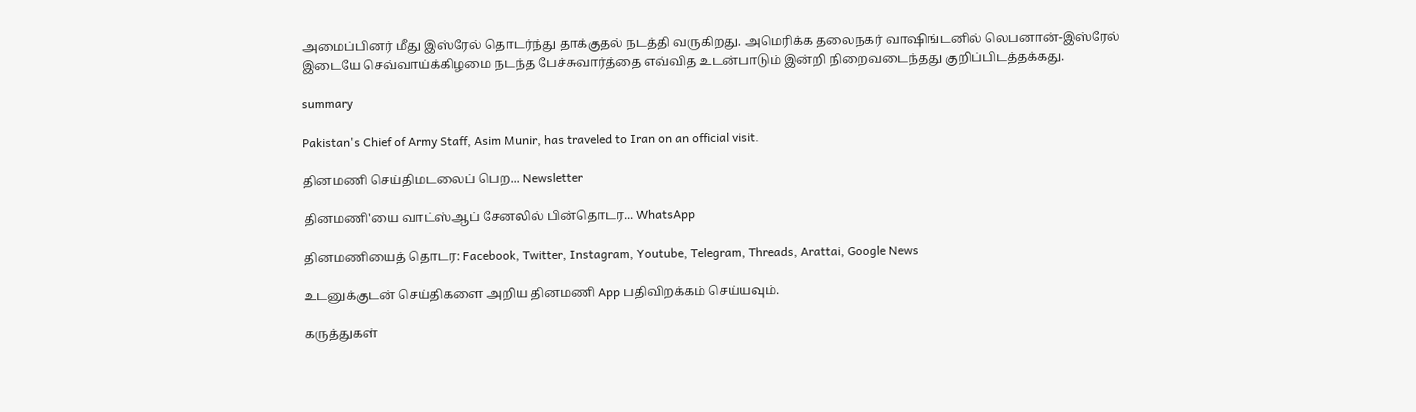அமைப்பினர் மீது இஸ்ரேல் தொடர்ந்து தாக்குதல் நடத்தி வருகிறது. அமெரிக்க தலைநகர் வாஷிங்டனில் லெபனான்-இஸ்ரேல் இடையே செவ்வாய்க்கிழமை நடந்த பேச்சுவார்த்தை எவ்வித உடன்பாடும் இன்றி நிறைவடைந்தது குறிப்பிடத்தக்கது.

summary

Pakistan's Chief of Army Staff, Asim Munir, has traveled to Iran on an official visit.

தினமணி செய்திமடலைப் பெற... Newsletter

தினமணி'யை வாட்ஸ்ஆப் சேனலில் பின்தொடர... WhatsApp

தினமணியைத் தொடர: Facebook, Twitter, Instagram, Youtube, Telegram, Threads, Arattai, Google News

உடனுக்குடன் செய்திகளை அறிய தினமணி App பதிவிறக்கம் செய்யவும்.

கருத்துகள்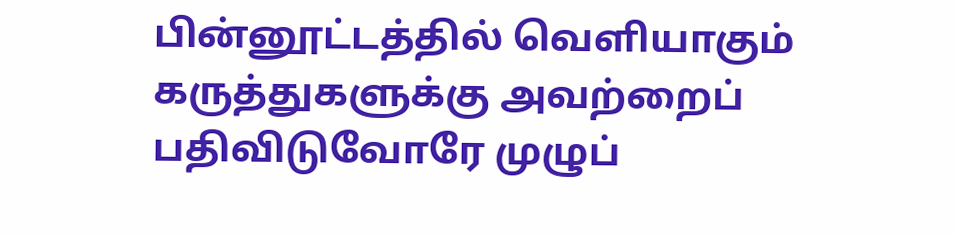பின்னூட்டத்தில் வெளியாகும் கருத்துகளுக்கு அவற்றைப் பதிவிடுவோரே முழுப்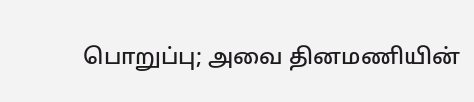பொறுப்பு; அவை தினமணியின்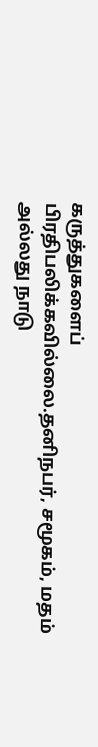கருத்துகளைப் பிரதிபலிக்கவில்லை.தனிநபர், சமூகம், மதம் அல்லது நாடு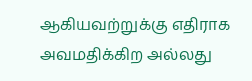ஆகியவற்றுக்கு எதிராக அவமதிக்கிற அல்லது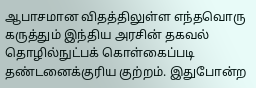ஆபாசமான விதத்திலுள்ள எந்தவொரு கருத்தும் இந்திய அரசின் தகவல் தொழில்நுட்பக் கொள்கைப்படி தண்டனைக்குரிய குற்றம். இதுபோன்ற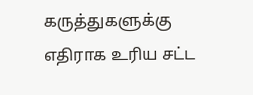கருத்துகளுக்கு எதிராக உரிய சட்ட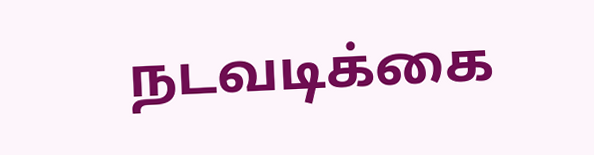நடவடிக்கை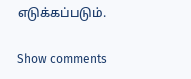எடுக்கப்படும்.

Show comments